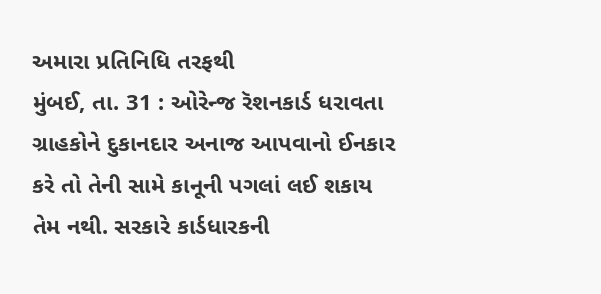અમારા પ્રતિનિધિ તરફથી
મુંબઈ, તા. 31 : ઓરેન્જ રૅશનકાર્ડ ધરાવતા ગ્રાહકોને દુકાનદાર અનાજ આપવાનો ઈનકાર કરે તો તેની સામે કાનૂની પગલાં લઈ શકાય તેમ નથી. સરકારે કાર્ડધારકની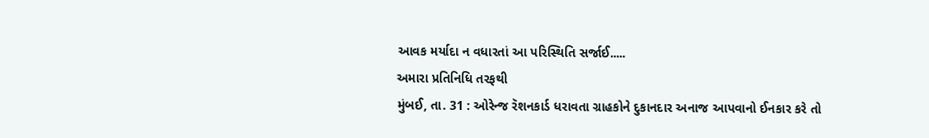આવક મર્યાદા ન વધારતાં આ પરિસ્થિતિ સર્જાઈ.....
અમારા પ્રતિનિધિ તરફથી
મુંબઈ, તા. 31 : ઓરેન્જ રૅશનકાર્ડ ધરાવતા ગ્રાહકોને દુકાનદાર અનાજ આપવાનો ઈનકાર કરે તો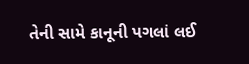તેની સામે કાનૂની પગલાં લઈ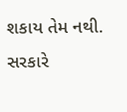શકાય તેમ નથી. સરકારે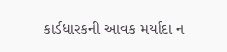કાર્ડધારકની આવક મર્યાદા ન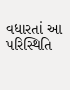વધારતાં આ પરિસ્થિતિ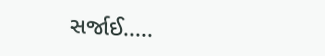સર્જાઈ.....